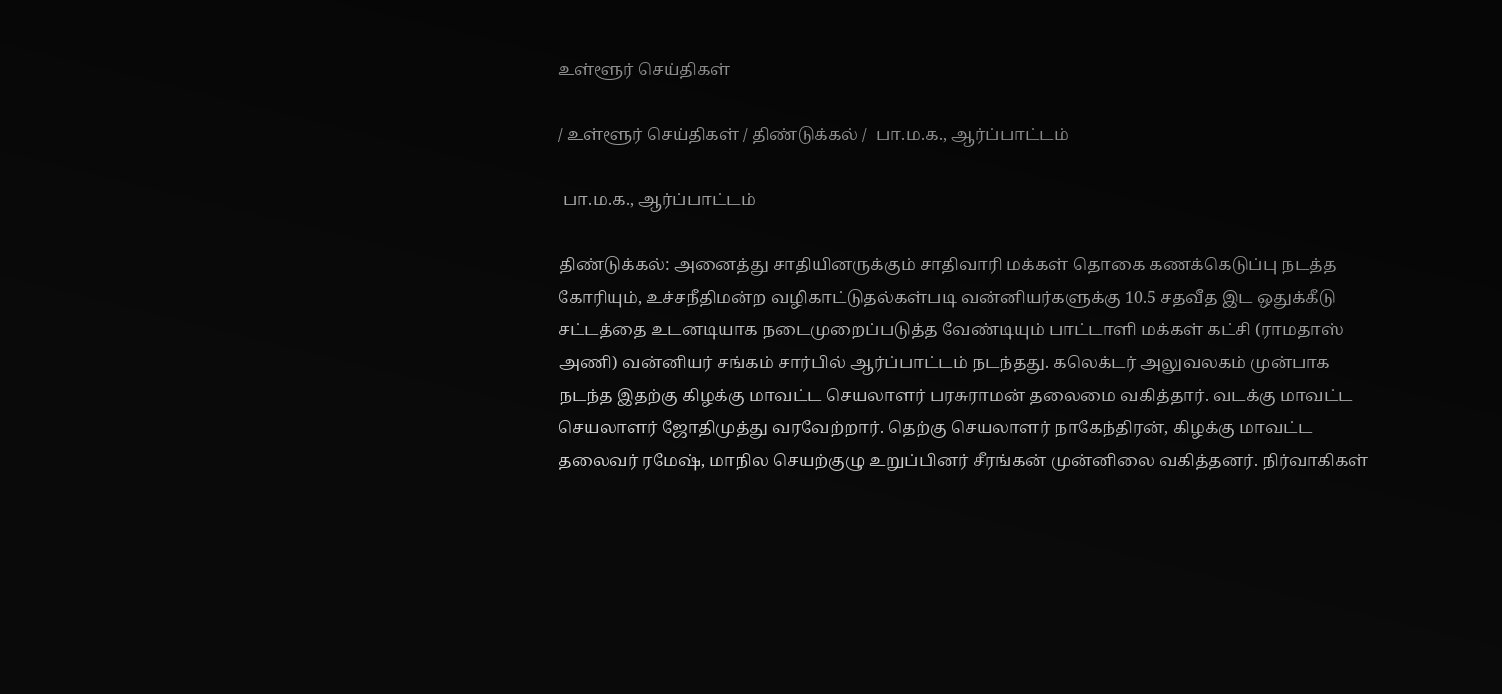உள்ளூர் செய்திகள்

/ உள்ளூர் செய்திகள் / திண்டுக்கல் /  பா.ம.க., ஆர்ப்பாட்டம்

 பா.ம.க., ஆர்ப்பாட்டம்

திண்டுக்கல்: அனைத்து சாதியினருக்கும் சாதிவாரி மக்கள் தொகை கணக்கெடுப்பு நடத்த கோரியும், உச்சநீதிமன்ற வழிகாட்டுதல்கள்படி வன்னியர்களுக்கு 10.5 சதவீத இட ஒதுக்கீடு சட்டத்தை உடனடியாக நடைமுறைப்படுத்த வேண்டியும் பாட்டாளி மக்கள் கட்சி (ராமதாஸ் அணி) வன்னியர் சங்கம் சார்பில் ஆர்ப்பாட்டம் நடந்தது. கலெக்டர் அலுவலகம் முன்பாக நடந்த இதற்கு கிழக்கு மாவட்ட செயலாளர் பரசுராமன் தலைமை வகித்தார். வடக்கு மாவட்ட செயலாளர் ஜோதிமுத்து வரவேற்றார். தெற்கு செயலாளர் நாகேந்திரன், கிழக்கு மாவட்ட தலைவர் ரமேஷ், மாநில செயற்குழு உறுப்பினர் சீரங்கன் முன்னிலை வகித்தனர். நிர்வாகிகள்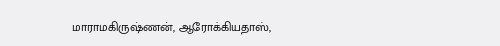மாராமகிருஷ்ணன், ஆரோக்கியதாஸ்,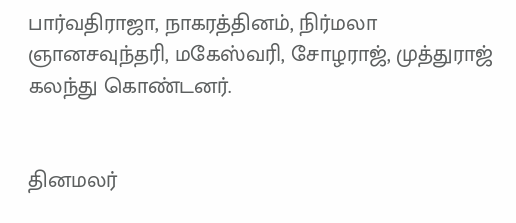பார்வதிராஜா, நாகரத்தினம், நிர்மலா ஞானசவுந்தரி, மகேஸ்வரி, சோழராஜ், முத்துராஜ் கலந்து கொண்டனர்.


தினமலர்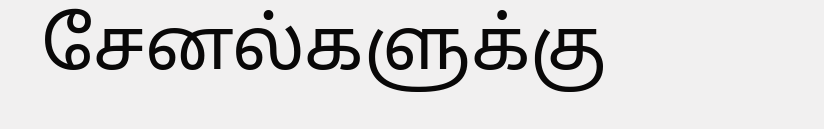சேனல்களுக்கு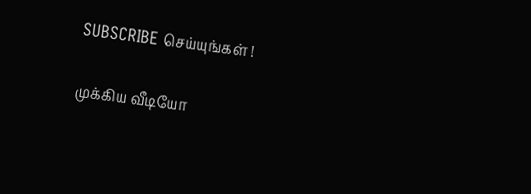SUBSCRIBE செய்யுங்கள் !

முக்கிய வீடியோ